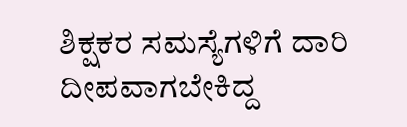ಶಿಕ್ಷಕರ ಸಮಸ್ಯೆಗಳಿಗೆ ದಾರಿ ದೀಪವಾಗಬೇಕಿದ್ದ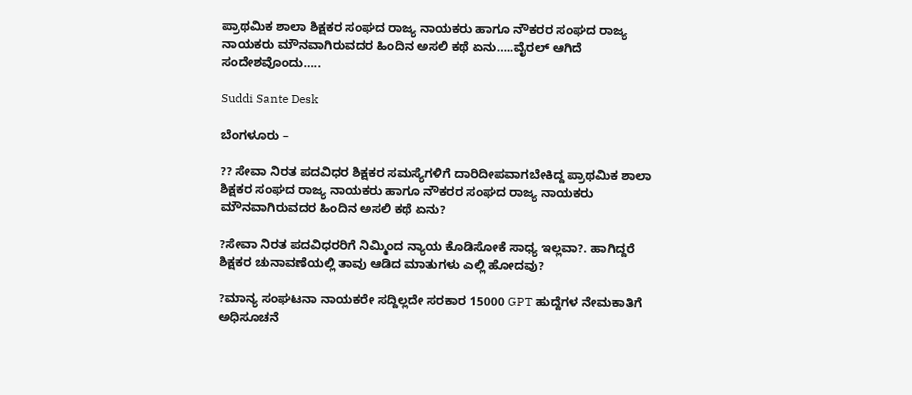ಪ್ರಾಥಮಿಕ ಶಾಲಾ ಶಿಕ್ಷಕರ ಸಂಘದ ರಾಜ್ಯ ನಾಯಕರು ಹಾಗೂ ನೌಕರರ ಸಂಘದ ರಾಜ್ಯ ನಾಯಕರು ಮೌನವಾಗಿರುವದರ ಹಿಂದಿನ ಅಸಲಿ ಕಥೆ ಏನು…..ವೈರಲ್ ಆಗಿದೆ ಸಂದೇಶವೊಂದು…..

Suddi Sante Desk

ಬೆಂಗಳೂರು –

?? ಸೇವಾ ನಿರತ ಪದವಿಧರ ಶಿಕ್ಷಕರ ಸಮಸ್ಯೆಗಳಿಗೆ ದಾರಿದೀಪವಾಗಬೇಕಿದ್ದ ಪ್ರಾಥಮಿಕ ಶಾಲಾ ಶಿಕ್ಷಕರ ಸಂಘದ ರಾಜ್ಯ ನಾಯಕರು ಹಾಗೂ ನೌಕರರ ಸಂಘದ ರಾಜ್ಯ ನಾಯಕರು ಮೌನವಾಗಿರುವದರ ಹಿಂದಿನ ಅಸಲಿ ಕಥೆ ಏನು?

?ಸೇವಾ ನಿರತ ಪದವಿಧರರಿಗೆ ನಿಮ್ಮಿಂದ ನ್ಯಾಯ ಕೊಡಿಸೋಕೆ ಸಾಧ್ಯ ಇಲ್ಲವಾ?. ಹಾಗಿದ್ದರೆ ಶಿಕ್ಷಕರ ಚುನಾವಣೆಯಲ್ಲಿ ತಾವು ಆಡಿದ ಮಾತುಗಳು ಎಲ್ಲಿ ಹೋದವು?

?ಮಾನ್ಯ ಸಂಘಟನಾ ನಾಯಕರೇ ಸದ್ದಿಲ್ಲದೇ ಸರಕಾರ 15000 GPT ಹುದ್ದೆಗಳ ನೇಮಕಾತಿಗೆ ಅಧಿಸೂಚನೆ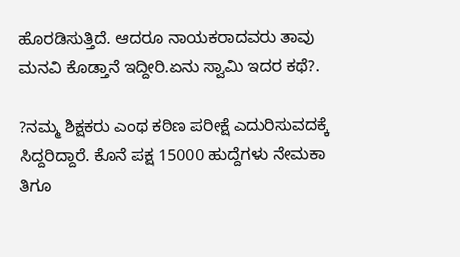ಹೊರಡಿಸುತ್ತಿದೆ. ಆದರೂ ನಾಯಕರಾದವರು ತಾವು ಮನವಿ ಕೊಡ್ತಾನೆ ಇದ್ದೀರಿ.ಏನು ಸ್ವಾಮಿ ಇದರ ಕಥೆ?.

?ನಮ್ಮ ಶಿಕ್ಷಕರು ಎಂಥ ಕಠಿಣ ಪರೀಕ್ಷೆ ಎದುರಿಸುವದಕ್ಕೆ ಸಿದ್ದರಿದ್ದಾರೆ. ಕೊನೆ ಪಕ್ಷ 15000 ಹುದ್ದೆಗಳು ನೇಮಕಾ ತಿಗೂ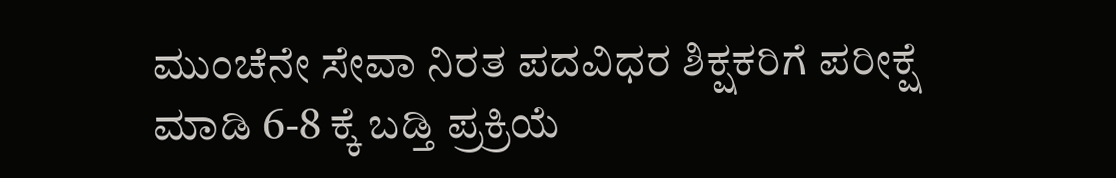ಮುಂಚೆನೇ ಸೇವಾ ನಿರತ ಪದವಿಧರ ಶಿಕ್ಷಕರಿಗೆ ಪರೀಕ್ಷೆ ಮಾಡಿ 6-8 ಕ್ಕೆ ಬಡ್ತಿ ಪ್ರಕ್ರಿಯೆ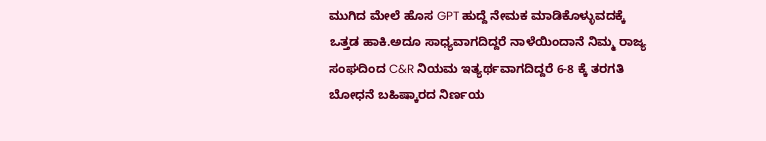ಮುಗಿದ ಮೇಲೆ ಹೊಸ GPT ಹುದ್ದೆ ನೇಮಕ ಮಾಡಿಕೊಳ್ಳುವದಕ್ಕೆ ಒತ್ತಡ ಹಾಕಿ.ಅದೂ ಸಾಧ್ಯವಾಗದಿದ್ದರೆ ನಾಳೆಯಿಂದಾನೆ ನಿಮ್ಮ ರಾಜ್ಯ ಸಂಘದಿಂದ C&R ನಿಯಮ ಇತ್ಯರ್ಥವಾಗದಿದ್ದರೆ 6-8 ಕ್ಕೆ ತರಗತಿ ಬೋಧನೆ ಬಹಿಷ್ಕಾರದ ನಿರ್ಣಯ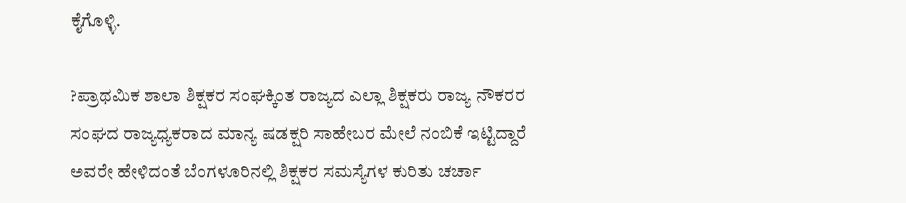ಕೈಗೊಳ್ಳಿ.

?ಪ್ರಾಥಮಿಕ ಶಾಲಾ ಶಿಕ್ಷಕರ ಸಂಘಕ್ಕಿಂತ ರಾಜ್ಯದ ಎಲ್ಲಾ ಶಿಕ್ಷಕರು ರಾಜ್ಯ ನೌಕರರ ಸಂಘದ ರಾಜ್ಯಧ್ಯಕರಾದ ಮಾನ್ಯ ಷಡಕ್ಷರಿ ಸಾಹೇಬರ ಮೇಲೆ ನಂಬಿಕೆ ಇಟ್ಟಿದ್ದಾರೆ ಅವರೇ ಹೇಳಿದಂತೆ ಬೆಂಗಳೂರಿನಲ್ಲಿ ಶಿಕ್ಷಕರ ಸಮಸ್ಯೆಗಳ ಕುರಿತು ಚರ್ಚಾ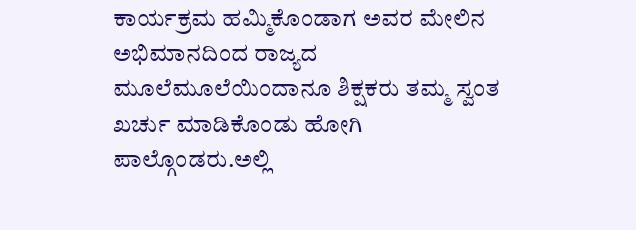ಕಾರ್ಯಕ್ರಮ ಹಮ್ಮಿಕೊಂಡಾಗ ಅವರ ಮೇಲಿನ ಅಭಿಮಾನದಿಂದ ರಾಜ್ಯದ ಮೂಲೆಮೂಲೆಯಿಂದಾನೂ ಶಿಕ್ಷಕರು ತಮ್ಮ ಸ್ವಂತ ಖರ್ಚು ಮಾಡಿಕೊಂಡು ಹೋಗಿ ಪಾಲ್ಗೊಂಡರು.ಅಲ್ಲಿ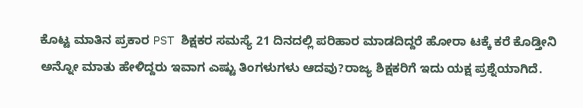ಕೊಟ್ಟ ಮಾತಿನ ಪ್ರಕಾರ PST ಶಿಕ್ಷಕರ ಸಮಸ್ಯೆ 21 ದಿನದಲ್ಲಿ ಪರಿಹಾರ ಮಾಡದಿದ್ದರೆ ಹೋರಾ ಟಕ್ಕೆ ಕರೆ ಕೊಡ್ತೀನಿ ಅನ್ನೋ ಮಾತು ಹೇಳಿದ್ದರು ಇವಾಗ ಎಷ್ಟು ತಿಂಗಳುಗಳು ಆದವು?ರಾಜ್ಯ ಶಿಕ್ಷಕರಿಗೆ ಇದು ಯಕ್ಷ ಪ್ರಶ್ನೆಯಾಗಿದೆ.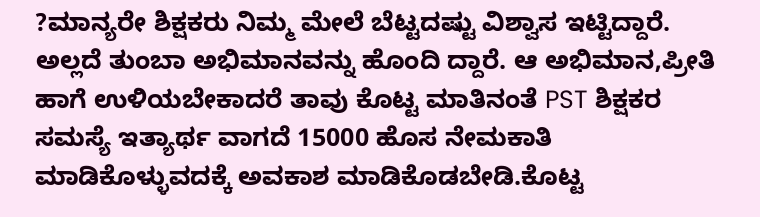?ಮಾನ್ಯರೇ ಶಿಕ್ಷಕರು ನಿಮ್ಮ ಮೇಲೆ ಬೆಟ್ಟದಷ್ಟು ವಿಶ್ವಾಸ ಇಟ್ಟಿದ್ದಾರೆ. ಅಲ್ಲದೆ ತುಂಬಾ ಅಭಿಮಾನವನ್ನು ಹೊಂದಿ ದ್ದಾರೆ. ಆ ಅಭಿಮಾನ,ಪ್ರೀತಿ ಹಾಗೆ ಉಳಿಯಬೇಕಾದರೆ ತಾವು ಕೊಟ್ಟ ಮಾತಿನಂತೆ PST ಶಿಕ್ಷಕರ ಸಮಸ್ಯೆ ಇತ್ಯಾರ್ಥ ವಾಗದೆ 15000 ಹೊಸ ನೇಮಕಾತಿ ಮಾಡಿಕೊಳ್ಳುವದಕ್ಕೆ ಅವಕಾಶ ಮಾಡಿಕೊಡಬೇಡಿ.ಕೊಟ್ಟ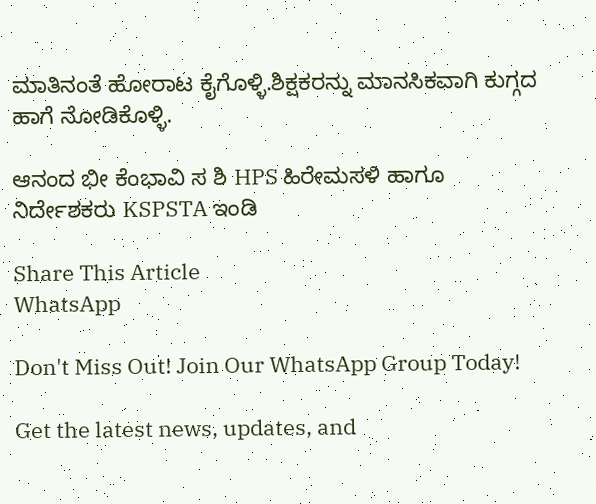ಮಾತಿನಂತೆ ಹೋರಾಟ ಕೈಗೊಳ್ಳಿ.ಶಿಕ್ಷಕರನ್ನು ಮಾನಸಿಕವಾಗಿ ಕುಗ್ಗದ ಹಾಗೆ ನೋಡಿಕೊಳ್ಳಿ.

ಆನಂದ ಭೀ ಕೆಂಭಾವಿ ಸ ಶಿ HPS ಹಿರೇಮಸಳಿ ಹಾಗೂ ನಿರ್ದೇಶಕರು KSPSTA ಇಂಡಿ

Share This Article
WhatsApp

Don't Miss Out! Join Our WhatsApp Group Today!

Get the latest news, updates, and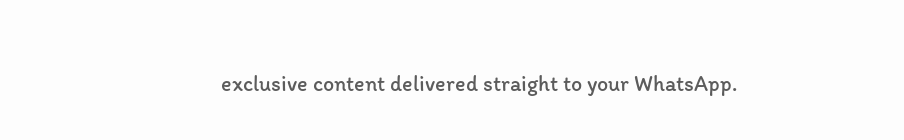exclusive content delivered straight to your WhatsApp.